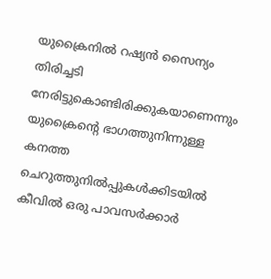യുക്രൈനില്‍ റഷ്യന്‍ സൈന്യം തിരിച്ചടി നേരിട്ടുകൊണ്ടിരിക്കുകയാണെന്നും യുക്രൈന്റെ ഭാഗത്തുനിന്നുള്ള കനത്ത ചെറുത്തുനില്‍പ്പുകള്‍ക്കിടയില്‍ കീവില്‍ ഒരു പാവസര്‍ക്കാര്‍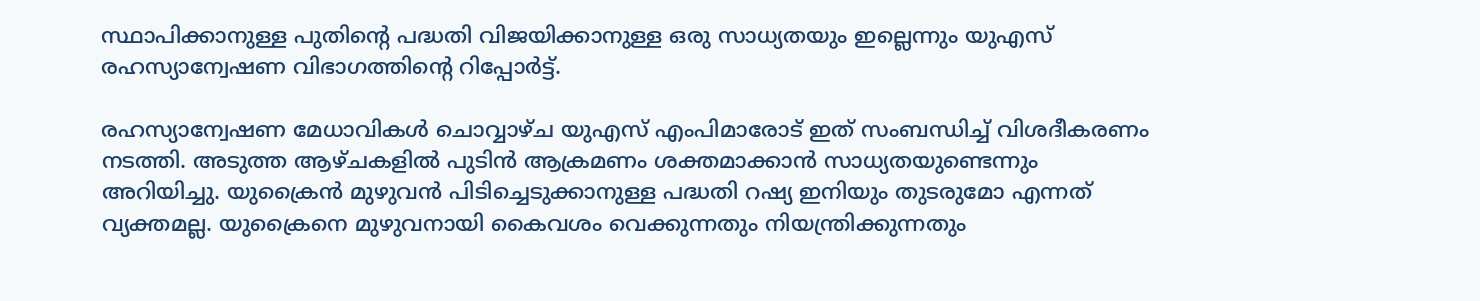സ്ഥാപിക്കാനുള്ള പുതിന്റെ പദ്ധതി വിജയിക്കാനുള്ള ഒരു സാധ്യതയും ഇല്ലെന്നും യുഎസ് രഹസ്യാന്വേഷണ വിഭാഗത്തിന്‍റെ റിപ്പോർട്ട്.

രഹസ്യാന്വേഷണ മേധാവികള്‍ ചൊവ്വാഴ്ച യുഎസ് എംപിമാരോട് ഇത് സംബന്ധിച്ച് വിശദീകരണം നടത്തി. അടുത്ത ആഴ്ചകളില്‍ പുടിൻ ആക്രമണം ശക്തമാക്കാൻ സാധ്യതയുണ്ടെന്നും അറിയിച്ചു. യുക്രൈന്‍ മുഴുവന്‍ പിടിച്ചെടുക്കാനുള്ള പദ്ധതി റഷ്യ ഇനിയും തുടരുമോ എന്നത് വ്യക്തമല്ല. യുക്രൈനെ മുഴുവനായി കൈവശം വെക്കുന്നതും നിയന്ത്രിക്കുന്നതും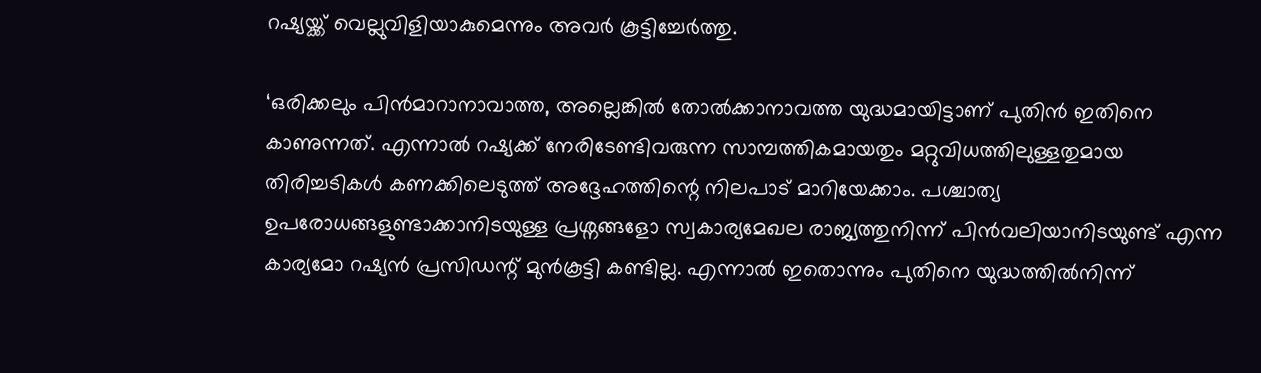റഷ്യയ്ക്ക് വെല്ലുവിളിയാകുമെന്നും അവര്‍ കൂട്ടിച്ചേര്‍ത്തു.

‘ഒരിക്കലും പിന്‍മാറാനാവാത്ത, അല്ലെങ്കില്‍ തോല്‍ക്കാനാവത്ത യുദ്ധമായിട്ടാണ് പുതിന്‍ ഇതിനെ കാണുന്നത്. എന്നാല്‍ റഷ്യക്ക് നേരിടേണ്ടിവരുന്ന സാമ്പത്തികമായതും മറ്റുവിധത്തിലുള്ളതുമായ തിരിച്ചടികള്‍ കണക്കിലെടുത്ത് അദ്ദേഹത്തിന്റെ നിലപാട് മാറിയേക്കാം. പശ്ചാത്യ ഉപരോധങ്ങളുണ്ടാക്കാനിടയുള്ള പ്രശ്നങ്ങളോ സ്വകാര്യമേഖല രാജ്യത്തുനിന്ന് പിന്‍വലിയാനിടയുണ്ട് എന്ന കാര്യമോ റഷ്യന്‍ പ്രസിഡന്റ് മുന്‍കൂട്ടി കണ്ടില്ല. എന്നാല്‍ ഇതൊന്നും പുതിനെ യുദ്ധത്തില്‍നിന്ന്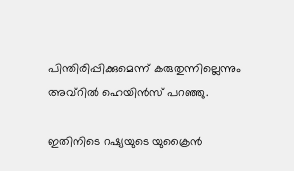പിന്തിരിപ്പിക്കുമെന്ന് കരുതുന്നില്ലെന്നും അവ്‌റില്‍ ഹെയിന്‍സ് പറഞ്ഞു.

ഇതിനിടെ റഷ്യയുടെ യുക്രൈൻ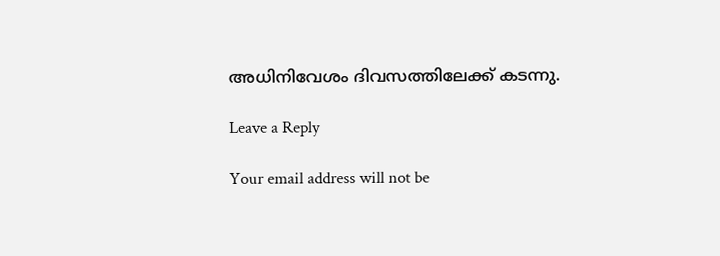അധിനിവേശം ദിവസത്തിലേക്ക് കടന്നു.

Leave a Reply

Your email address will not be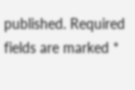published. Required fields are marked *